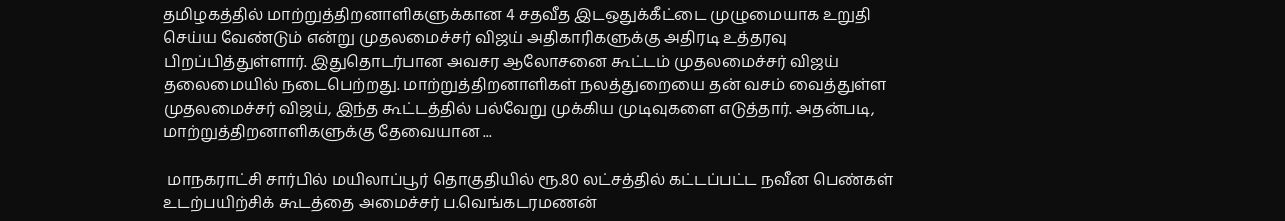தமிழகத்தில் மாற்றுத்திறனாளிகளுக்கான 4 சதவீத இடஒதுக்கீட்டை முழுமையாக உறுதி செய்ய வேண்டும் என்று முதலமைச்சர் விஜய் அதிகாரிகளுக்கு அதிரடி உத்தரவு பிறப்பித்துள்ளார். இதுதொடர்பான அவசர ஆலோசனை கூட்டம் முதலமைச்சர் விஜய் தலைமையில் நடைபெற்றது. மாற்றுத்திறனாளிகள் நலத்துறையை தன் வசம் வைத்துள்ள முதலமைச்சர் விஜய், இந்த கூட்டத்தில் பல்வேறு முக்கிய முடிவுகளை எடுத்தார். அதன்படி, மாற்றுத்திறனாளிகளுக்கு தேவையான ...

 மாநகராட்சி சார்பில் மயிலாப்பூர் தொகுதியில் ரூ.80 லட்சத்தில் கட்டப்பட்ட நவீன பெண்கள் உடற்பயிற்சிக் கூடத்தை அமைச்சர் ப.வெங்கடரமணன்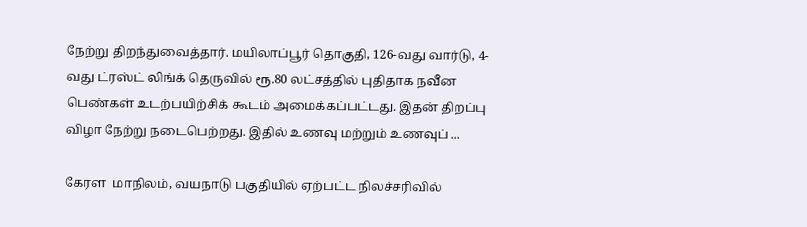நேற்று திறந்துவைத்தார். மயிலாப்பூர் தொகுதி, 126-வது வார்டு, 4-வது ட்ரஸ்ட் லிங்க் தெருவில் ரூ.80 லட்சத்தில் புதிதாக நவீன பெண்கள் உடற்பயிற்சிக் கூடம் அமைக்கப்பட்டது. இதன் திறப்பு விழா நேற்று நடைபெற்றது. இதில் உணவு மற்றும் உணவுப் ...

கேரள  மாநிலம், வயநாடு பகுதியில் ஏற்பட்ட நிலச்சரிவில்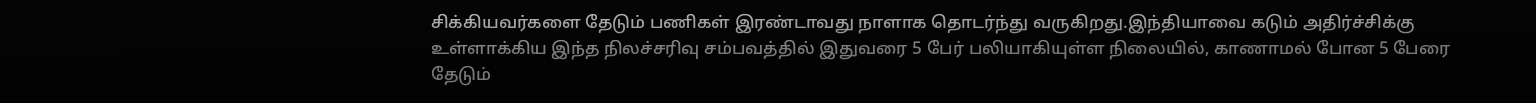சிக்கியவர்களை தேடும் பணிகள் இரண்டாவது நாளாக தொடர்ந்து வருகிறது.இந்தியாவை கடும் அதிர்ச்சிக்கு உள்ளாக்கிய இந்த நிலச்சரிவு சம்பவத்தில் இதுவரை 5 பேர் பலியாகியுள்ள நிலையில், காணாமல் போன 5 பேரை தேடும்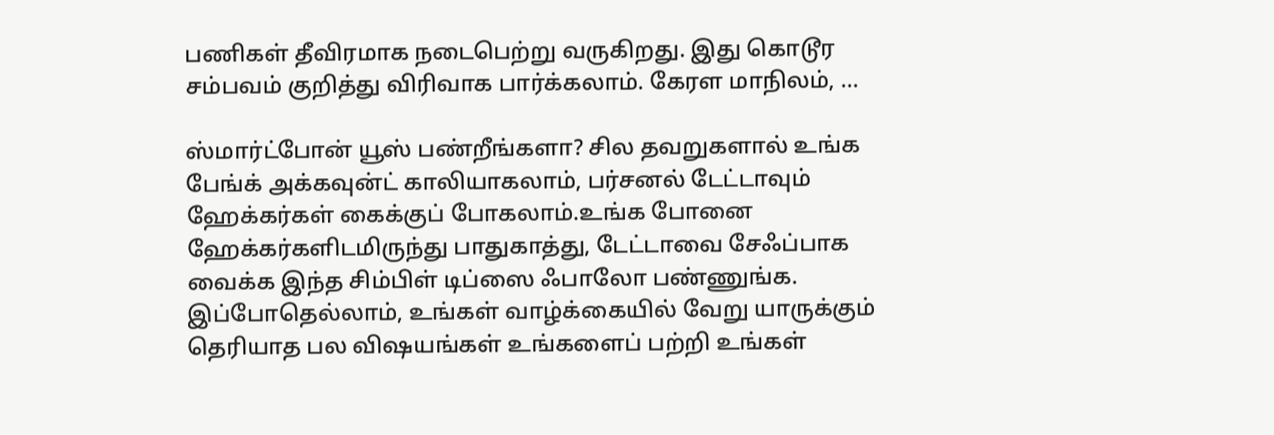பணிகள் தீவிரமாக நடைபெற்று வருகிறது. இது கொடூர சம்பவம் குறித்து விரிவாக பார்க்கலாம். கேரள மாநிலம், ...

ஸ்மார்ட்போன் யூஸ் பண்றீங்களா? சில தவறுகளால் உங்க பேங்க் அக்கவுன்ட் காலியாகலாம், பர்சனல் டேட்டாவும் ஹேக்கர்கள் கைக்குப் போகலாம்.உங்க போனை ஹேக்கர்களிடமிருந்து பாதுகாத்து, டேட்டாவை சேஃப்பாக வைக்க இந்த சிம்பிள் டிப்ஸை ஃபாலோ பண்ணுங்க. இப்போதெல்லாம், உங்கள் வாழ்க்கையில் வேறு யாருக்கும் தெரியாத பல விஷயங்கள் உங்களைப் பற்றி உங்கள்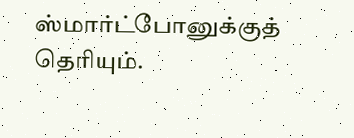ஸ்மார்ட்போனுக்குத் தெரியும்.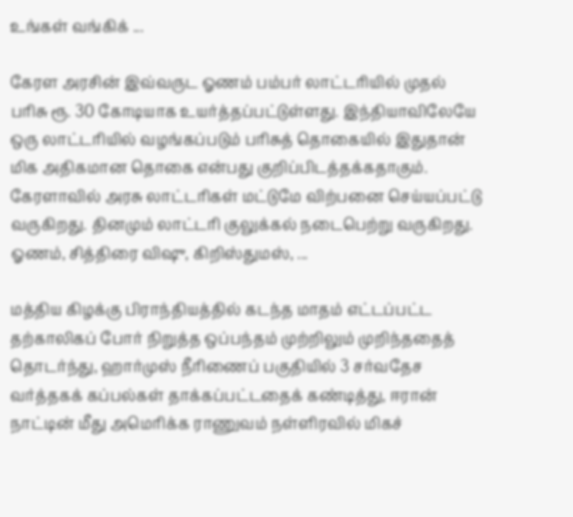உங்கள் வங்கிக் ...

கேரள அரசின் இவ்வருட ஓணம் பம்பர் லாட்டரியில் முதல் பரிசு ரூ. 30 கோடியாக உயர்த்தப்பட்டுள்ளது. இந்தியாவிலேயே ஒரு லாட்டரியில் வழங்கப்படும் பரிசுத் தொகையில் இதுதான் மிக அதிகமான தொகை என்பது குறிப்பிடத்தக்கதாகும். கேரளாவில் அரசு லாட்டரிகள் மட்டுமே விற்பனை செய்யப்பட்டு வருகிறது. தினமும் லாட்டரி குலுக்கல் நடைபெற்று வருகிறது. ஓணம், சித்திரை விஷு, கிறிஸ்துமஸ், ...

மத்திய கிழக்கு பிராந்தியத்தில் கடந்த மாதம் எட்டப்பட்ட தற்காலிகப் போர் நிறுத்த ஒப்பந்தம் முற்றிலும் முறிந்ததைத் தொடர்ந்து, ஹார்முஸ் நீரிணைப் பகுதியில் 3 சர்வதேச வர்த்தகக் கப்பல்கள் தாக்கப்பட்டதைக் கண்டித்து, ஈரான் நாட்டின் மீது அமெரிக்க ராணுவம் நள்ளிரவில் மிகச்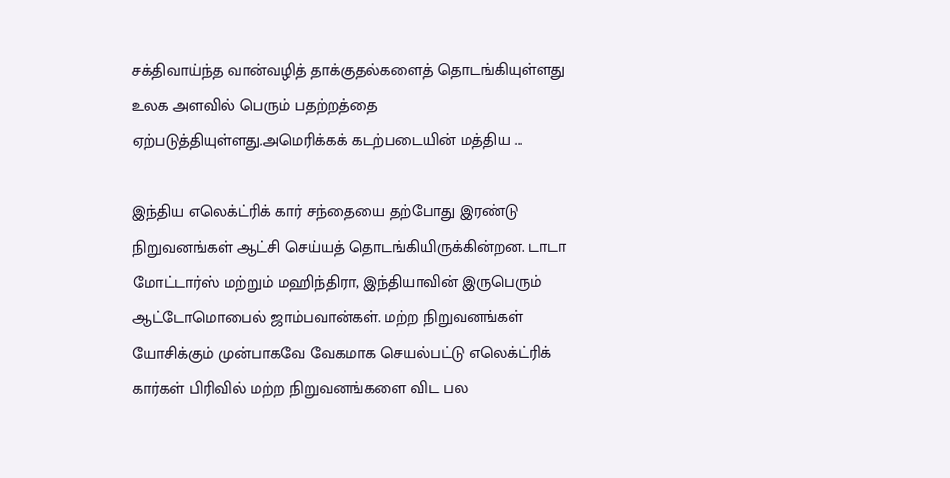சக்திவாய்ந்த வான்வழித் தாக்குதல்களைத் தொடங்கியுள்ளது உலக அளவில் பெரும் பதற்றத்தை ஏற்படுத்தியுள்ளது.அமெரிக்கக் கடற்படையின் மத்திய ...

இந்திய எலெக்ட்ரிக் கார் சந்தையை தற்போது இரண்டு நிறுவனங்கள் ஆட்சி செய்யத் தொடங்கியிருக்கின்றன. டாடா மோட்டார்ஸ் மற்றும் மஹிந்திரா, இந்தியாவின் இருபெரும் ஆட்டோமொபைல் ஜாம்பவான்கள். மற்ற நிறுவனங்கள் யோசிக்கும் முன்பாகவே வேகமாக செயல்பட்டு எலெக்ட்ரிக் கார்கள் பிரிவில் மற்ற நிறுவனங்களை விட பல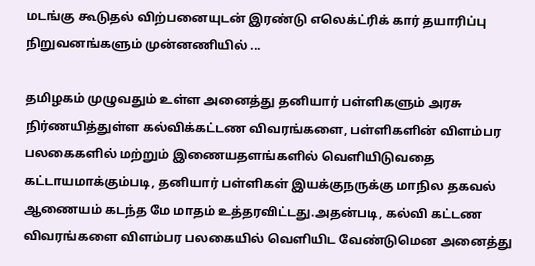மடங்கு கூடுதல் விற்பனையுடன் இரண்டு எலெக்ட்ரிக் கார் தயாரிப்பு நிறுவனங்களும் முன்னணியில் ...

தமிழகம் முழுவதும் உள்ள அனைத்து தனியார் பள்ளிகளும் அரசு நிர்ணயித்துள்ள கல்விக்கட்டண விவரங்களை, பள்ளிகளின் விளம்பர பலகைகளில் மற்றும் இணையதளங்களில் வெளியிடுவதை கட்டாயமாக்கும்படி, தனியார் பள்ளிகள் இயக்குநருக்கு மாநில தகவல் ஆணையம் கடந்த மே மாதம் உத்தரவிட்டது.அதன்படி, கல்வி கட்டண விவரங்களை விளம்பர பலகையில் வெளியிட வேண்டுமென அனைத்து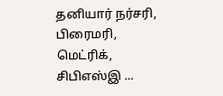தனியார் நர்சரி, பிரைமரி, மெட்ரிக், சிபிஎஸ்இ ...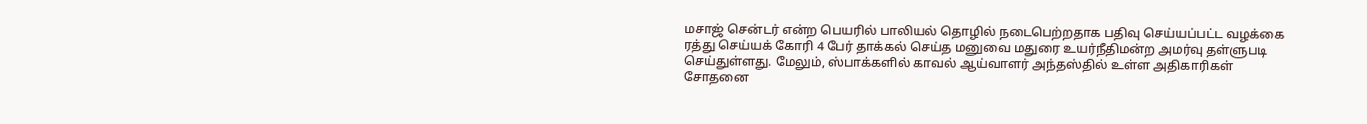மசாஜ் சென்டர் என்ற பெயரில் பாலியல் தொழில் நடைபெற்றதாக பதிவு செய்யப்பட்ட வழக்கை ரத்து செய்யக் கோரி 4 பேர் தாக்கல் செய்த மனுவை மதுரை உயர்நீதிமன்ற அமர்வு தள்ளுபடி செய்துள்ளது. மேலும், ஸ்பாக்களில் காவல் ஆய்வாளர் அந்தஸ்தில் உள்ள அதிகாரிகள் சோதனை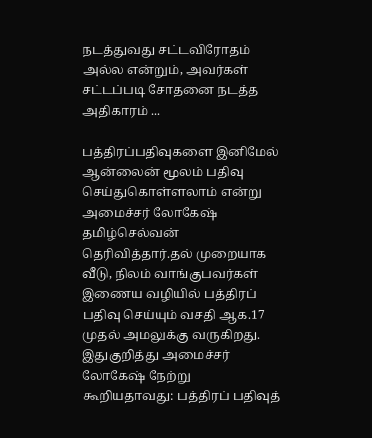நடத்துவது சட்டவிரோதம் அல்ல என்றும், அவர்கள் சட்டப்படி சோதனை நடத்த அதிகாரம் ...

பத்திரப்பதிவுகளை இனிமேல் ஆன்லைன் மூலம் பதிவு செய்துகொள்ளலாம் என்று அமைச்சர் லோகேஷ் தமிழ்செல்வன் தெரிவித்தார்.தல் முறையாக வீடு, நிலம் வாங்குபவர்கள் இணைய வழியில் பத்திரப் பதிவு செய்யும் வசதி ஆக.17 முதல் அமலுக்கு வருகிறது. இதுகுறித்து அமைச்சர் லோகேஷ் நேற்று கூறியதாவது: பத்திரப் பதிவுத்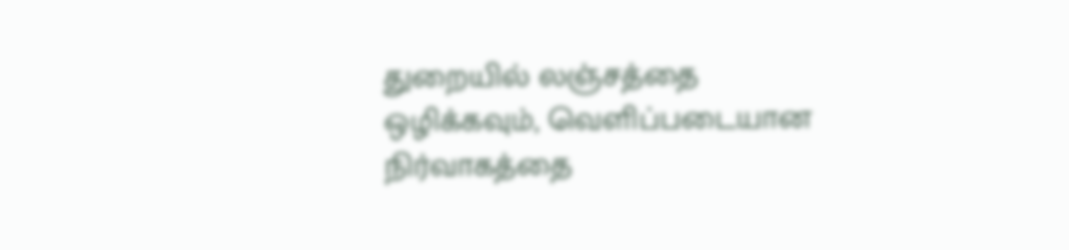துறையில் லஞ்சத்தை ஒழிக்கவும், வெளிப்படையான நிர்வாகத்தை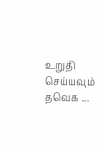உறுதி செய்யவும் தவெக ...